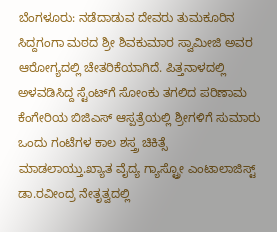ಬೆಂಗಳೂರು: ನಡೆದಾಡುವ ದೇವರು ತುಮಕೂರಿನ ಸಿದ್ದಗಂಗಾ ಮಠದ ಶ್ರೀ ಶಿವಕುಮಾರ ಸ್ವಾಮೀಜಿ ಅವರ ಆರೋಗ್ಯದಲ್ಲಿ ಚೇತರಿಕೆಯಾಗಿದೆ. ಪಿತ್ತನಾಳದಲ್ಲಿ ಅಳವಡಿಸಿದ್ದ ಸ್ಟೆಂಟ್‍ಗೆ ಸೋಂಕು ತಗಲಿದ ಪರಿಣಾಮ ಕೆಂಗೇರಿಯ ಬಿಜಿಎಸ್ ಆಸ್ಪತ್ರೆಯಲ್ಲಿ ಶ್ರೀಗಳಿಗೆ ಸುಮಾರು ಒಂದು ಗಂಟೆಗಳ ಕಾಲ ಶಸ್ತ್ರ ಚಿಕಿತ್ಸೆ ಮಾಡಲಾಯ್ತು.ಖ್ಯಾತ ವೈದ್ಯ ಗ್ಯಾಸ್ಟ್ರೋ ಎಂಟಾಲಾಜಿಸ್ಟ್ ಡಾ.ರವೀಂದ್ರ ನೇತೃತ್ವದಲ್ಲಿ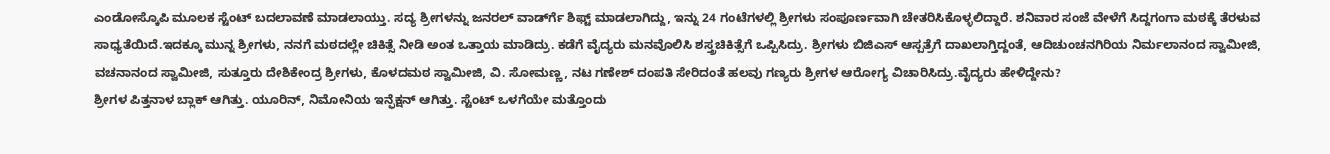ಎಂಡೋಸ್ಕೊಪಿ ಮೂಲಕ ಸ್ಟೆಂಟ್ ಬದಲಾವಣೆ ಮಾಡಲಾಯ್ತು. ಸದ್ಯ ಶ್ರೀಗಳನ್ನು ಜನರಲ್ ವಾರ್ಡ್‍ಗೆ ಶಿಫ್ಟ್ ಮಾಡಲಾಗಿದ್ದು, ಇನ್ನು 24 ಗಂಟೆಗಳಲ್ಲಿ ಶ್ರೀಗಳು ಸಂಪೂರ್ಣವಾಗಿ ಚೇತರಿಸಿಕೊಳ್ಳಲಿದ್ದಾರೆ. ಶನಿವಾರ ಸಂಜೆ ವೇಳೆಗೆ ಸಿದ್ದಗಂಗಾ ಮಠಕ್ಕೆ ತೆರಳುವ ಸಾಧ್ಯತೆಯಿದೆ.ಇದಕ್ಕೂ ಮುನ್ನ ಶ್ರೀಗಳು, ನನಗೆ ಮಠದಲ್ಲೇ ಚಿಕಿತ್ಸೆ ನೀಡಿ ಅಂತ ಒತ್ತಾಯ ಮಾಡಿದ್ರು. ಕಡೆಗೆ ವೈದ್ಯರು ಮನವೊಲಿಸಿ ಶಸ್ತ್ರಚಿಕಿತ್ಸೆಗೆ ಒಪ್ಪಿಸಿದ್ರು. ಶ್ರೀಗಳು ಬಿಜಿಎಸ್ ಆಸ್ಪತ್ರೆಗೆ ದಾಖಲಾಗ್ತಿದ್ದಂತೆ, ಆದಿಚುಂಚನಗಿರಿಯ ನಿರ್ಮಲಾನಂದ ಸ್ವಾಮೀಜಿ, ವಚನಾನಂದ ಸ್ವಾಮೀಜಿ, ಸುತ್ತೂರು ದೇಶಿಕೇಂದ್ರ ಶ್ರೀಗಳು, ಕೊಳದಮಠ ಸ್ವಾಮೀಜಿ, ವಿ. ಸೋಮಣ್ಣ, ನಟ ಗಣೇಶ್ ದಂಪತಿ ಸೇರಿದಂತೆ ಹಲವು ಗಣ್ಯರು ಶ್ರೀಗಳ ಆರೋಗ್ಯ ವಿಚಾರಿಸಿದ್ರು.ವೈದ್ಯರು ಹೇಳಿದ್ದೇನು?
ಶ್ರೀಗಳ ಪಿತ್ತನಾಳ ಬ್ಲಾಕ್ ಆಗಿತ್ತು. ಯೂರಿನ್, ನಿಮೋನಿಯ ಇನ್ಫೆಕ್ಷನ್ ಆಗಿತ್ತು. ಸ್ಟೆಂಟ್ ಒಳಗೆಯೇ ಮತ್ತೊಂದು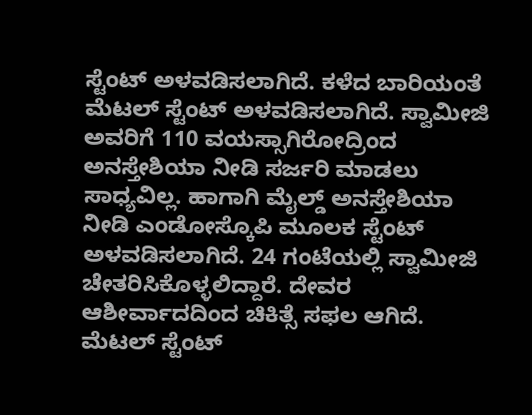ಸ್ಟೆಂಟ್ ಅಳವಡಿಸಲಾಗಿದೆ. ಕಳೆದ ಬಾರಿಯಂತೆ ಮೆಟಲ್ ಸ್ಟೆಂಟ್ ಅಳವಡಿಸಲಾಗಿದೆ. ಸ್ವಾಮೀಜಿ ಅವರಿಗೆ 110 ವಯಸ್ಸಾಗಿರೋದ್ರಿಂದ ಅನಸ್ತೇಶಿಯಾ ನೀಡಿ ಸರ್ಜರಿ ಮಾಡಲು ಸಾಧ್ಯವಿಲ್ಲ. ಹಾಗಾಗಿ ಮೈಲ್ಡ್ ಅನಸ್ತೇಶಿಯಾ ನೀಡಿ ಎಂಡೋಸ್ಕೊಪಿ ಮೂಲಕ ಸ್ಟೆಂಟ್ ಅಳವಡಿಸಲಾಗಿದೆ. 24 ಗಂಟೆಯಲ್ಲಿ ಸ್ವಾಮೀಜಿ ಚೇತರಿಸಿಕೊಳ್ಳಲಿದ್ದಾರೆ. ದೇವರ ಆಶೀರ್ವಾದದಿಂದ ಚಿಕಿತ್ಸೆ ಸಫಲ ಆಗಿದೆ. ಮೆಟಲ್ ಸ್ಟೆಂಟ್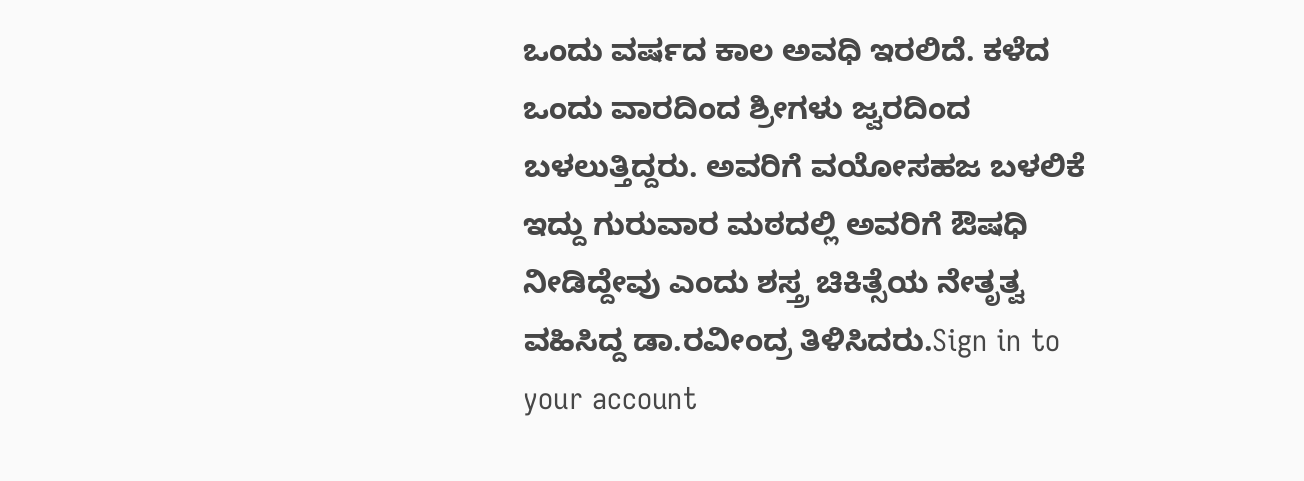ಒಂದು ವರ್ಷದ ಕಾಲ ಅವಧಿ ಇರಲಿದೆ. ಕಳೆದ ಒಂದು ವಾರದಿಂದ ಶ್ರೀಗಳು ಜ್ವರದಿಂದ ಬಳಲುತ್ತಿದ್ದರು. ಅವರಿಗೆ ವಯೋಸಹಜ ಬಳಲಿಕೆ ಇದ್ದು ಗುರುವಾರ ಮಠದಲ್ಲಿ ಅವರಿಗೆ ಔಷಧಿ ನೀಡಿದ್ದೇವು ಎಂದು ಶಸ್ತ್ರ ಚಿಕಿತ್ಸೆಯ ನೇತೃತ್ವ ವಹಿಸಿದ್ದ ಡಾ.ರವೀಂದ್ರ ತಿಳಿಸಿದರು.Sign in to your account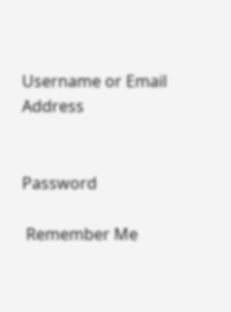Username or Email Address


Password

 Remember Me